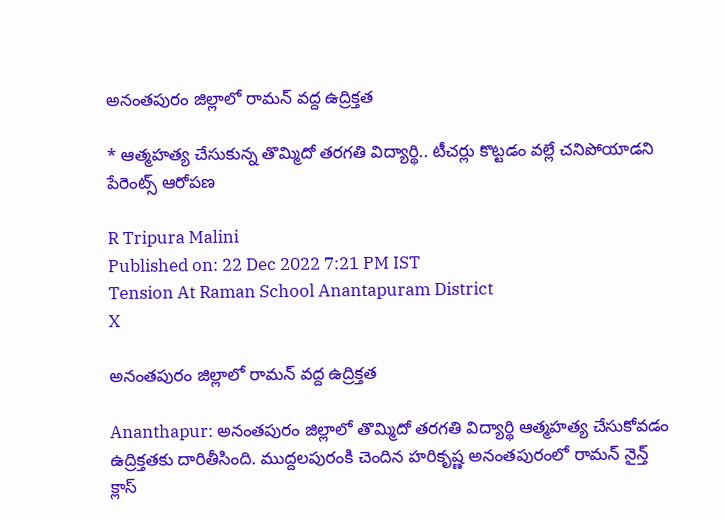అనంతపురం జిల్లాలో రామన్ వద్ద ఉద్రిక్తత

* ఆత్మహత్య చేసుకున్న తొమ్మిదో తరగతి విద్యార్థి.. టీచర్లు కొట్టడం వల్లే చనిపోయాడని పేరెంట్స్ ఆరోపణ

R Tripura Malini
Published on: 22 Dec 2022 7:21 PM IST
Tension At Raman School Anantapuram District
X

అనంతపురం జిల్లాలో రామన్ వద్ద ఉద్రిక్తత

Ananthapur: అనంతపురం జిల్లాలో తొమ్మిదో తరగతి విద్యార్థి ఆత్మహత్య చేసుకోవడం ఉద్రిక్తతకు దారితీసింది. ముద్దలపురంకి చెందిన హరికృష్ణ అనంతపురంలో రామన్ నైన్త్ క్లాస్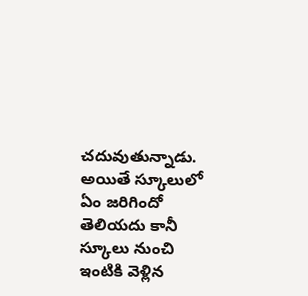చదువుతున్నాడు. అయితే స్కూలులో ఏం జరిగిందో తెలియదు కానీ స్కూలు నుంచి ఇంటికి వెళ్లిన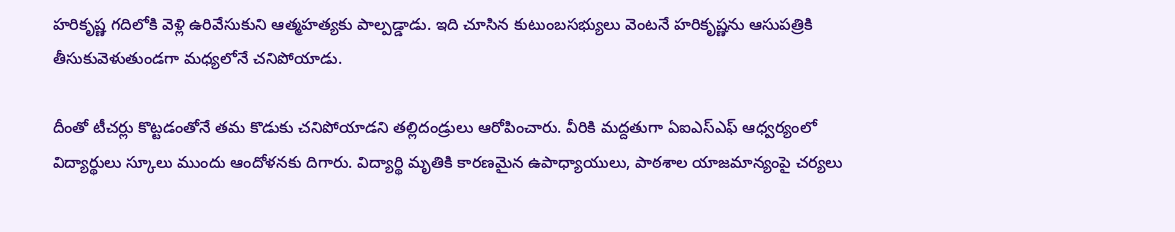హరికృష‌్ణ గదిలోకి వెళ్లి ఉరివేసుకుని ఆత్మహత్యకు పాల్పడ్డాడు. ఇది చూసిన కుటుంబసభ్యులు వెంటనే హరికృష్ణను ఆసుపత్రికి తీసుకువెళుతుండగా మధ్యలోనే చనిపోయాడు.

దీంతో టీచర్లు కొట్టడంతోనే తమ కొడుకు చనిపోయాడని తల్లిదండ్రులు ఆరోపించారు. వీరికి మద్దతుగా ఏఐఎస్ఎఫ్ ఆధ్వర్యంలో విద్యార్థులు స్కూలు ముందు ఆందోళనకు దిగారు. విద్యార్థి మృతికి కారణమైన ఉపాధ్యాయులు, పాఠశాల యాజమాన్యంపై చర్యలు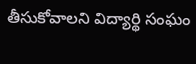తీసుకోవాలని విద్యార్థి సంఘం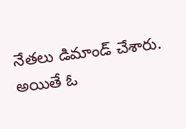నేతలు డిమాండ్ చేశారు. అయితే ఓ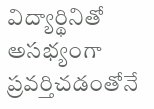విద్యార్థినితో అసభ్యంగా ప్రవర్తిచడంతోనే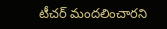టీచర్ మందలించారని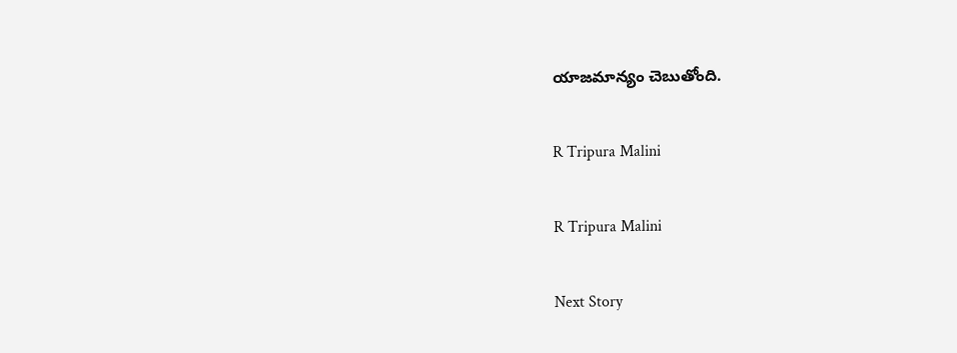యాజమాన్యం చెబుతోంది.

R Tripura Malini

R Tripura Malini

Next Story